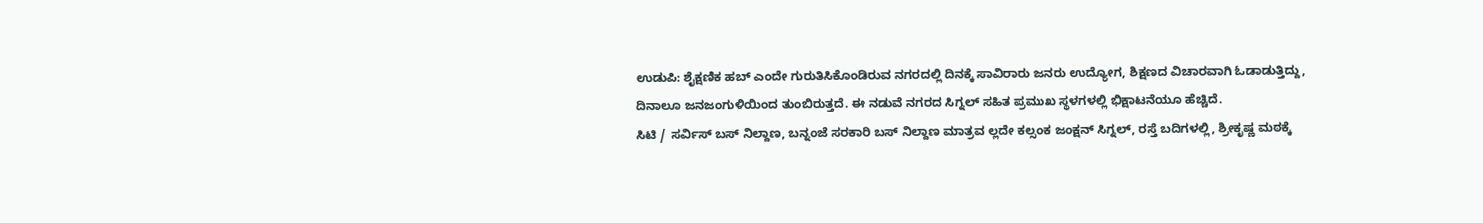ಉಡುಪಿ: ಶೈಕ್ಷಣಿಕ ಹಬ್ ಎಂದೇ ಗುರುತಿಸಿಕೊಂಡಿರುವ ನಗರದಲ್ಲಿ ದಿನಕ್ಕೆ ಸಾವಿರಾರು ಜನರು ಉದ್ಯೋಗ, ಶಿಕ್ಷಣದ ವಿಚಾರವಾಗಿ ಓಡಾಡುತ್ತಿದ್ದು, ದಿನಾಲೂ ಜನಜಂಗುಳಿಯಿಂದ ತುಂಬಿರುತ್ತದೆ. ಈ ನಡುವೆ ನಗರದ ಸಿಗ್ನಲ್ ಸಹಿತ ಪ್ರಮುಖ ಸ್ಥಳಗಳಲ್ಲಿ ಭಿಕ್ಷಾಟನೆಯೂ ಹೆಚ್ಚಿದೆ.
ಸಿಟಿ / ಸರ್ವಿಸ್ ಬಸ್ ನಿಲ್ದಾಣ, ಬನ್ನಂಜೆ ಸರಕಾರಿ ಬಸ್ ನಿಲ್ದಾಣ ಮಾತ್ರವ ಲ್ಲದೇ ಕಲ್ಸಂಕ ಜಂಕ್ಷನ್ ಸಿಗ್ನಲ್, ರಸ್ತೆ ಬದಿಗಳಲ್ಲಿ, ಶ್ರೀಕೃಷ್ಣ ಮಠಕ್ಕೆ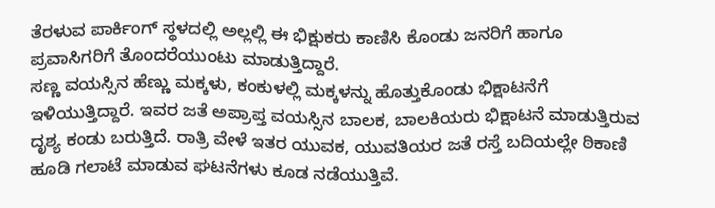ತೆರಳುವ ಪಾರ್ಕಿಂಗ್ ಸ್ಥಳದಲ್ಲಿ ಅಲ್ಲಲ್ಲಿ ಈ ಭಿಕ್ಷುಕರು ಕಾಣಿಸಿ ಕೊಂಡು ಜನರಿಗೆ ಹಾಗೂ ಪ್ರವಾಸಿಗರಿಗೆ ತೊಂದರೆಯುಂಟು ಮಾಡುತ್ತಿದ್ದಾರೆ.
ಸಣ್ಣ ವಯಸ್ಸಿನ ಹೆಣ್ಣು ಮಕ್ಕಳು, ಕಂಕುಳಲ್ಲಿ ಮಕ್ಕಳನ್ನು ಹೊತ್ತುಕೊಂಡು ಭಿಕ್ಷಾಟನೆಗೆ ಇಳಿಯುತ್ತಿದ್ದಾರೆ. ಇವರ ಜತೆ ಅಪ್ರಾಪ್ತ ವಯಸ್ಸಿನ ಬಾಲಕ, ಬಾಲಕಿಯರು ಭಿಕ್ಷಾಟನೆ ಮಾಡುತ್ತಿರುವ ದೃಶ್ಯ ಕಂಡು ಬರುತ್ತಿದೆ. ರಾತ್ರಿ ವೇಳೆ ಇತರ ಯುವಕ, ಯುವತಿಯರ ಜತೆ ರಸ್ತೆ ಬದಿಯಲ್ಲೇ ಠಿಕಾಣಿ ಹೂಡಿ ಗಲಾಟೆ ಮಾಡುವ ಘಟನೆಗಳು ಕೂಡ ನಡೆಯುತ್ತಿವೆ.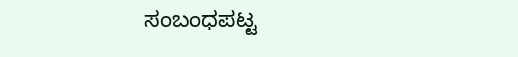ಸಂಬಂಧಪಟ್ಟ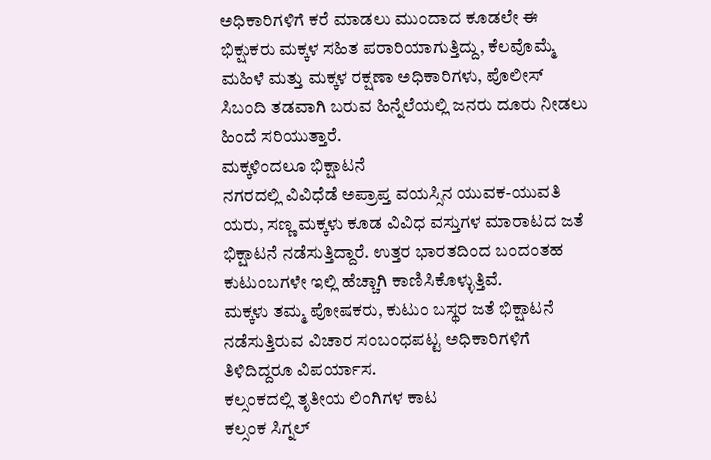ಅಧಿಕಾರಿಗಳಿಗೆ ಕರೆ ಮಾಡಲು ಮುಂದಾದ ಕೂಡಲೇ ಈ ಭಿಕ್ಷುಕರು ಮಕ್ಕಳ ಸಹಿತ ಪರಾರಿಯಾಗುತ್ತಿದ್ದು, ಕೆಲವೊಮ್ಮೆ ಮಹಿಳೆ ಮತ್ತು ಮಕ್ಕಳ ರಕ್ಷಣಾ ಅಧಿಕಾರಿಗಳು, ಪೊಲೀಸ್ ಸಿಬಂದಿ ತಡವಾಗಿ ಬರುವ ಹಿನ್ನೆಲೆಯಲ್ಲಿ ಜನರು ದೂರು ನೀಡಲು ಹಿಂದೆ ಸರಿಯುತ್ತಾರೆ.
ಮಕ್ಕಳಿಂದಲೂ ಭಿಕ್ಷಾಟನೆ
ನಗರದಲ್ಲಿ ವಿವಿಧೆಡೆ ಅಪ್ರಾಪ್ತ ವಯಸ್ಸಿನ ಯುವಕ-ಯುವತಿ ಯರು, ಸಣ್ಣ ಮಕ್ಕಳು ಕೂಡ ವಿವಿಧ ವಸ್ತುಗಳ ಮಾರಾಟದ ಜತೆ ಭಿಕ್ಷಾಟನೆ ನಡೆಸುತ್ತಿದ್ದಾರೆ. ಉತ್ತರ ಭಾರತದಿಂದ ಬಂದಂತಹ ಕುಟುಂಬಗಳೇ ಇಲ್ಲಿ ಹೆಚ್ಚಾಗಿ ಕಾಣಿಸಿಕೊಳ್ಳುತ್ತಿವೆ.
ಮಕ್ಕಳು ತಮ್ಮ ಪೋಷಕರು, ಕುಟುಂ ಬಸ್ಥರ ಜತೆ ಭಿಕ್ಷಾಟನೆ ನಡೆಸುತ್ತಿರುವ ವಿಚಾರ ಸಂಬಂಧಪಟ್ಟ ಅಧಿಕಾರಿಗಳಿಗೆ ತಿಳಿದಿದ್ದರೂ ವಿಪರ್ಯಾಸ.
ಕಲ್ಸಂಕದಲ್ಲಿ ತೃತೀಯ ಲಿಂಗಿಗಳ ಕಾಟ
ಕಲ್ಸಂಕ ಸಿಗ್ನಲ್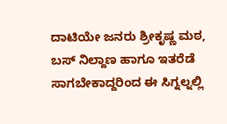ದಾಟಿಯೇ ಜನರು ಶ್ರೀಕೃಷ್ಣ ಮಠ, ಬಸ್ ನಿಲ್ದಾಣ ಹಾಗೂ ಇತರೆಡೆ ಸಾಗಬೇಕಾದ್ದರಿಂದ ಈ ಸಿಗ್ನಲ್ನಲ್ಲಿ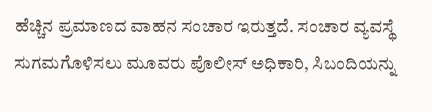ಹೆಚ್ಚಿನ ಪ್ರಮಾಣದ ವಾಹನ ಸಂಚಾರ ಇರುತ್ತದೆ. ಸಂಚಾರ ವ್ಯವಸ್ಥೆ ಸುಗಮಗೊಳಿಸಲು ಮೂವರು ಪೊಲೀಸ್ ಅಧಿಕಾರಿ, ಸಿಬಂದಿಯನ್ನು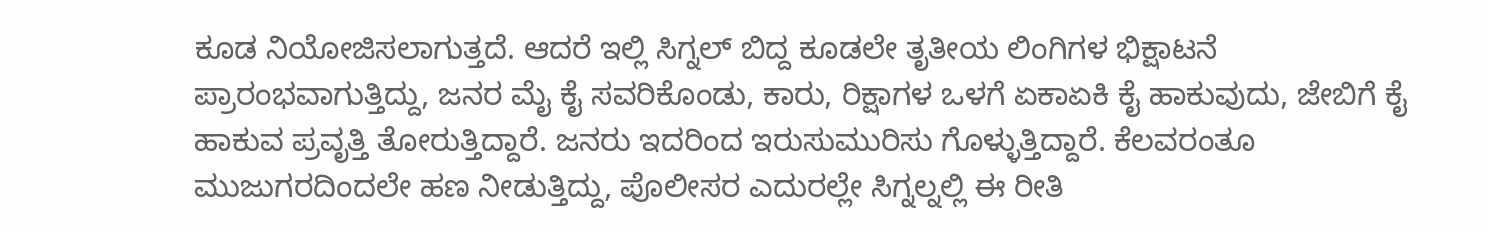ಕೂಡ ನಿಯೋಜಿಸಲಾಗುತ್ತದೆ. ಆದರೆ ಇಲ್ಲಿ ಸಿಗ್ನಲ್ ಬಿದ್ದ ಕೂಡಲೇ ತೃತೀಯ ಲಿಂಗಿಗಳ ಭಿಕ್ಷಾಟನೆ ಪ್ರಾರಂಭವಾಗುತ್ತಿದ್ದು, ಜನರ ಮೈ ಕೈ ಸವರಿಕೊಂಡು, ಕಾರು, ರಿಕ್ಷಾಗಳ ಒಳಗೆ ಏಕಾಏಕಿ ಕೈ ಹಾಕುವುದು, ಜೇಬಿಗೆ ಕೈ ಹಾಕುವ ಪ್ರವೃತ್ತಿ ತೋರುತ್ತಿದ್ದಾರೆ. ಜನರು ಇದರಿಂದ ಇರುಸುಮುರಿಸು ಗೊಳ್ಳುತ್ತಿದ್ದಾರೆ. ಕೆಲವರಂತೂ ಮುಜುಗರದಿಂದಲೇ ಹಣ ನೀಡುತ್ತಿದ್ದು, ಪೊಲೀಸರ ಎದುರಲ್ಲೇ ಸಿಗ್ನಲ್ನಲ್ಲಿ ಈ ರೀತಿ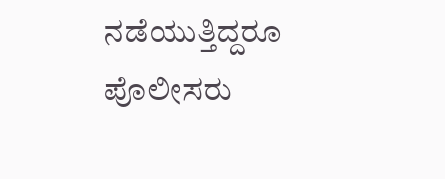ನಡೆಯುತ್ತಿದ್ದರೂ ಪೊಲೀಸರು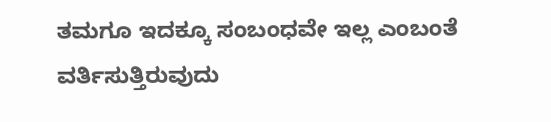ತಮಗೂ ಇದಕ್ಕೂ ಸಂಬಂಧವೇ ಇಲ್ಲ ಎಂಬಂತೆ ವರ್ತಿಸುತ್ತಿರುವುದು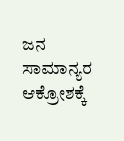ಜನ ಸಾಮಾನ್ಯರ ಆಕ್ರೋಶಕ್ಕೆ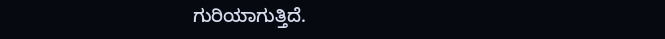ಗುರಿಯಾಗುತ್ತಿದೆ.